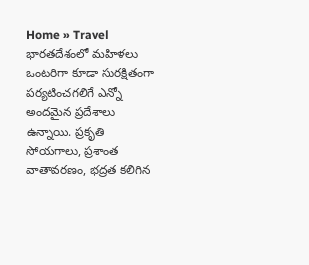Home » Travel
భారతదేశంలో మహిళలు ఒంటరిగా కూడా సురక్షితంగా పర్యటించగలిగే ఎన్నో అందమైన ప్రదేశాలు ఉన్నాయి. ప్రకృతి సోయగాలు, ప్రశాంత వాతావరణం, భద్రత కలిగిన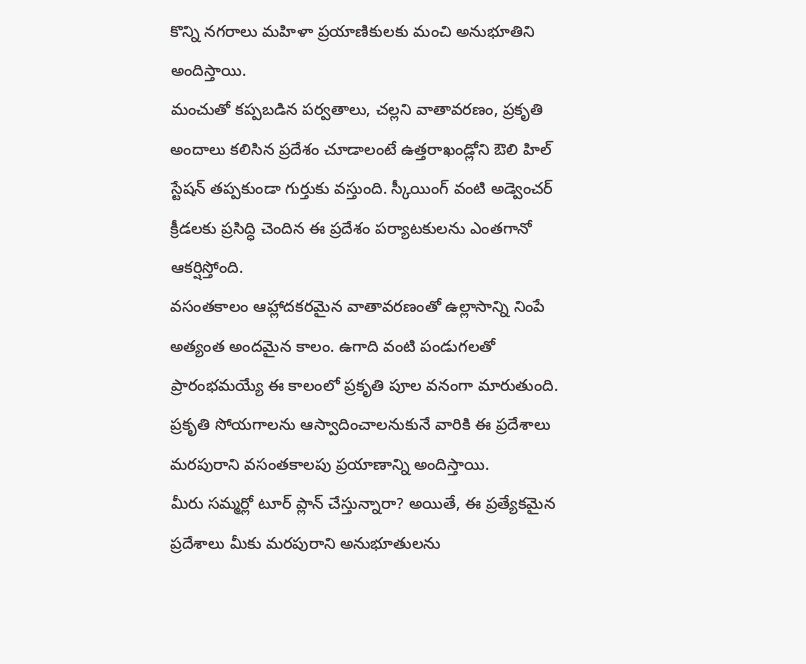కొన్ని నగరాలు మహిళా ప్రయాణికులకు మంచి అనుభూతిని అందిస్తాయి.
మంచుతో కప్పబడిన పర్వతాలు, చల్లని వాతావరణం, ప్రకృతి అందాలు కలిసిన ప్రదేశం చూడాలంటే ఉత్తరాఖండ్లోని ఔలి హిల్ స్టేషన్ తప్పకుండా గుర్తుకు వస్తుంది. స్కీయింగ్ వంటి అడ్వెంచర్ క్రీడలకు ప్రసిద్ధి చెందిన ఈ ప్రదేశం పర్యాటకులను ఎంతగానో ఆకర్షిస్తోంది.
వసంతకాలం ఆహ్లాదకరమైన వాతావరణంతో ఉల్లాసాన్ని నింపే అత్యంత అందమైన కాలం. ఉగాది వంటి పండుగలతో ప్రారంభమయ్యే ఈ కాలంలో ప్రకృతి పూల వనంగా మారుతుంది. ప్రకృతి సోయగాలను ఆస్వాదించాలనుకునే వారికి ఈ ప్రదేశాలు మరపురాని వసంతకాలపు ప్రయాణాన్ని అందిస్తాయి.
మీరు సమ్మర్లో టూర్ ప్లాన్ చేస్తున్నారా? అయితే, ఈ ప్రత్యేకమైన ప్రదేశాలు మీకు మరపురాని అనుభూతులను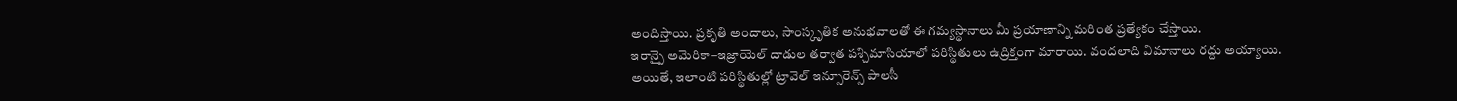అందిస్తాయి. ప్రకృతి అందాలు, సాంస్కృతిక అనుభవాలతో ఈ గమ్యస్థానాలు మీ ప్రయాణాన్ని మరింత ప్రత్యేకం చేస్తాయి.
ఇరాన్పై అమెరికా–ఇజ్రాయెల్ దాడుల తర్వాత పశ్చిమాసియాలో పరిస్థితులు ఉద్రిక్తంగా మారాయి. వందలాది విమానాలు రద్దు అయ్యాయి. అయితే, ఇలాంటి పరిస్థితుల్లో ట్రావెల్ ఇన్సూరెన్స్ పాలసీ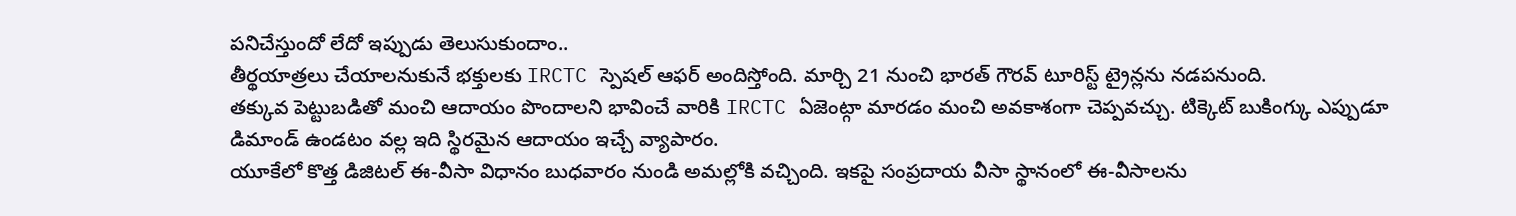పనిచేస్తుందో లేదో ఇప్పుడు తెలుసుకుందాం..
తీర్థయాత్రలు చేయాలనుకునే భక్తులకు IRCTC స్పెషల్ ఆఫర్ అందిస్తోంది. మార్చి 21 నుంచి భారత్ గౌరవ్ టూరిస్ట్ ట్రైన్లను నడపనుంది.
తక్కువ పెట్టుబడితో మంచి ఆదాయం పొందాలని భావించే వారికి IRCTC ఏజెంట్గా మారడం మంచి అవకాశంగా చెప్పవచ్చు. టిక్కెట్ బుకింగ్కు ఎప్పుడూ డిమాండ్ ఉండటం వల్ల ఇది స్థిరమైన ఆదాయం ఇచ్చే వ్యాపారం.
యూకేలో కొత్త డిజిటల్ ఈ-వీసా విధానం బుధవారం నుండి అమల్లోకి వచ్చింది. ఇకపై సంప్రదాయ వీసా స్థానంలో ఈ-వీసాలను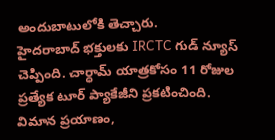అందుబాటులోకి తెచ్చారు.
హైదరాబాద్ భక్తులకు IRCTC గుడ్ న్యూస్ చెప్పింది. చార్ధామ్ యాత్రకోసం 11 రోజుల ప్రత్యేక టూర్ ప్యాకేజీని ప్రకటించింది. విమాన ప్రయాణం,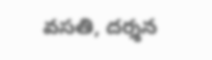వసతి, దర్శన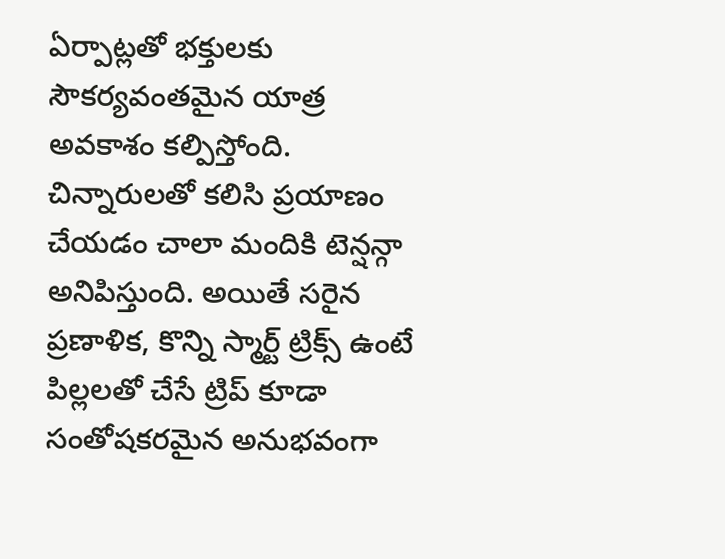ఏర్పాట్లతో భక్తులకు సౌకర్యవంతమైన యాత్ర అవకాశం కల్పిస్తోంది.
చిన్నారులతో కలిసి ప్రయాణం చేయడం చాలా మందికి టెన్షన్గా అనిపిస్తుంది. అయితే సరైన ప్రణాళిక, కొన్ని స్మార్ట్ ట్రిక్స్ ఉంటే పిల్లలతో చేసే ట్రిప్ కూడా సంతోషకరమైన అనుభవంగా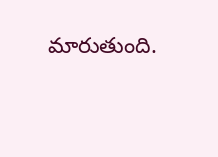మారుతుంది.